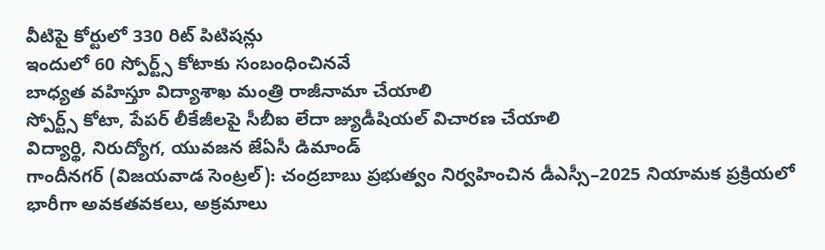వీటిపై కోర్టులో 330 రిట్ పిటిషన్లు
ఇందులో 60 స్పోర్ట్స్ కోటాకు సంబంధించినవే
బాధ్యత వహిస్తూ విద్యాశాఖ మంత్రి రాజీనామా చేయాలి
స్పోర్ట్స్ కోటా, పేపర్ లీకేజీలపై సీబీఐ లేదా జ్యుడీషియల్ విచారణ చేయాలి
విద్యార్థి, నిరుద్యోగ, యువజన జేఏసీ డిమాండ్
గాందీనగర్ (విజయవాడ సెంట్రల్): చంద్రబాబు ప్రభుత్వం నిర్వహించిన డీఎస్సీ–2025 నియామక ప్రక్రియలో భారీగా అవకతవకలు, అక్రమాలు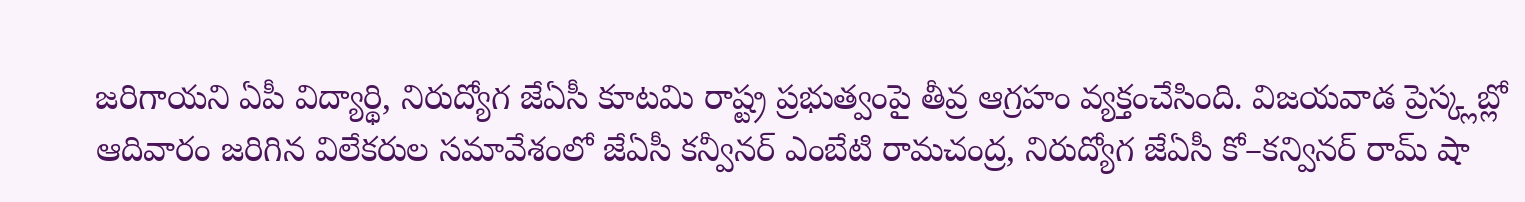జరిగాయని ఏపీ విద్యార్థి, నిరుద్యోగ జేఏసీ కూటమి రాష్ట్ర ప్రభుత్వంపై తీవ్ర ఆగ్రహం వ్యక్తంచేసింది. విజయవాడ ప్రెస్క్లబ్లో ఆదివారం జరిగిన విలేకరుల సమావేశంలో జేఏసీ కన్వీనర్ ఎంబేటి రామచంద్ర, నిరుద్యోగ జేఏసీ కో–కన్వినర్ రామ్ షా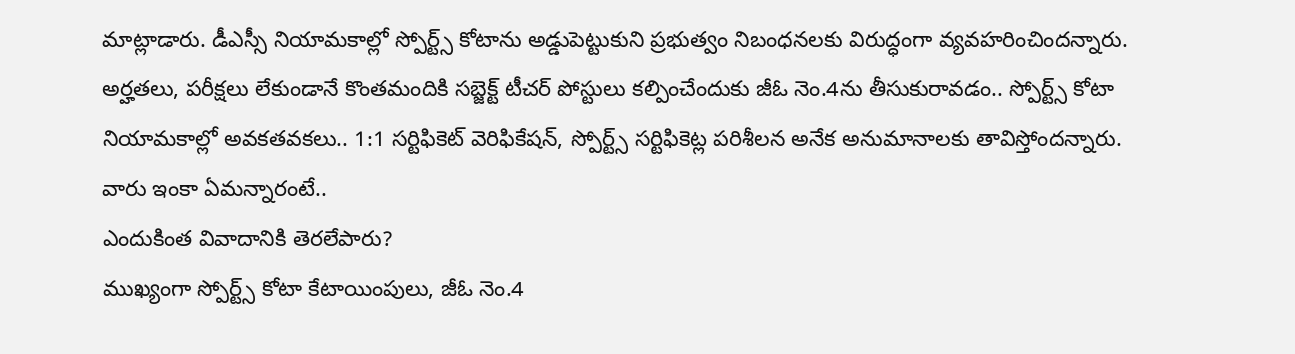మాట్లాడారు. డీఎస్సీ నియామకాల్లో స్పోర్ట్స్ కోటాను అడ్డుపెట్టుకుని ప్రభుత్వం నిబంధనలకు విరుద్ధంగా వ్యవహరించిందన్నారు. అర్హతలు, పరీక్షలు లేకుండానే కొంతమందికి సబ్జెక్ట్ టీచర్ పోస్టులు కల్పించేందుకు జీఓ నెం.4ను తీసుకురావడం.. స్పోర్ట్స్ కోటా నియామకాల్లో అవకతవకలు.. 1:1 సర్టిఫికెట్ వెరిఫికేషన్, స్పోర్ట్స్ సర్టిఫికెట్ల పరిశీలన అనేక అనుమానాలకు తావిస్తోందన్నారు. వారు ఇంకా ఏమన్నారంటే..
ఎందుకింత వివాదానికి తెరలేపారు?
ముఖ్యంగా స్పోర్ట్స్ కోటా కేటాయింపులు, జీఓ నెం.4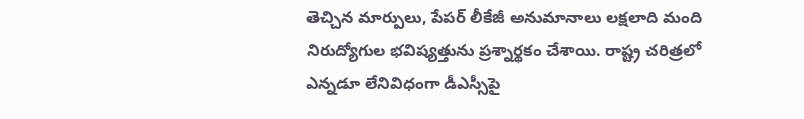తెచ్చిన మార్పులు, పేపర్ లీకేజీ అనుమానాలు లక్షలాది మంది నిరుద్యోగుల భవిష్యత్తును ప్రశ్నార్థకం చేశాయి. రాష్ట్ర చరిత్రలో ఎన్నడూ లేనివిధంగా డీఎస్సీపై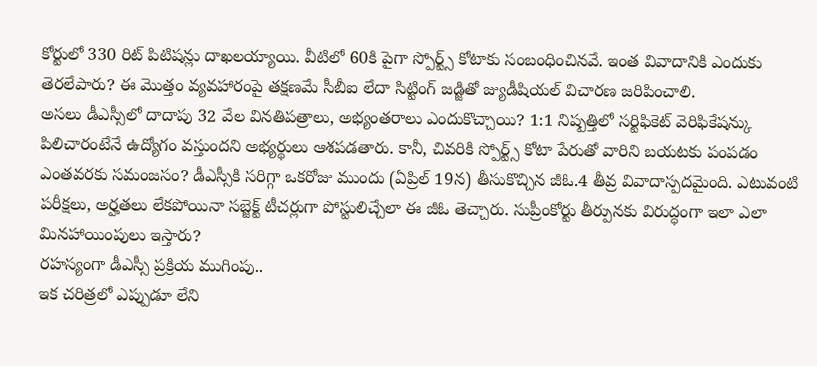కోర్టులో 330 రిట్ పిటిషన్లు దాఖలయ్యాయి. వీటిలో 60కి పైగా స్పోర్ట్స్ కోటాకు సంబంధించినవే. ఇంత వివాదానికి ఎందుకు తెరలేపారు? ఈ మొత్తం వ్యవహారంపై తక్షణమే సీబీఐ లేదా సిట్టింగ్ జడ్జితో జ్యుడీషియల్ విచారణ జరిపించాలి.
అసలు డీఎస్సీలో దాదాపు 32 వేల వినతిపత్రాలు, అభ్యంతరాలు ఎందుకొచ్చాయి? 1:1 నిష్పత్తిలో సర్టిఫికెట్ వెరిఫికేషన్కు పిలిచారంటేనే ఉద్యోగం వస్తుందని అభ్యర్థులు ఆశపడతారు. కానీ, చివరికి స్పోర్ట్స్ కోటా పేరుతో వారిని బయటకు పంపడం ఎంతవరకు సమంజసం? డీఎస్సీకి సరిగ్గా ఒకరోజు ముందు (ఏప్రిల్ 19న) తీసుకొచ్చిన జీఓ.4 తీవ్ర వివాదాస్పదమైంది. ఎటువంటి పరీక్షలు, అర్హతలు లేకపోయినా సబ్జెక్ట్ టీచర్లుగా పోస్టులిచ్చేలా ఈ జీఓ తెచ్చారు. సుప్రీంకోర్టు తీర్పునకు విరుద్ధంగా ఇలా ఎలా మినహాయింపులు ఇస్తారు?
రహస్యంగా డీఎస్సీ ప్రక్రియ ముగింపు..
ఇక చరిత్రలో ఎప్పుడూ లేని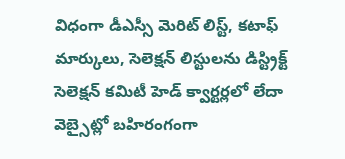విధంగా డీఎస్సీ మెరిట్ లిస్ట్, కటాఫ్ మార్కులు, సెలెక్షన్ లిస్టులను డిస్ట్రిక్ట్ సెలెక్షన్ కమిటీ హెడ్ క్వార్టర్లలో లేదా వెబ్సైట్లో బహిరంగంగా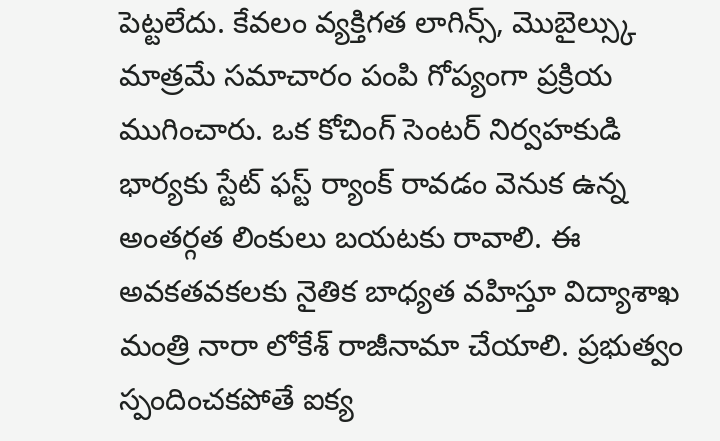పెట్టలేదు. కేవలం వ్యక్తిగత లాగిన్స్, మొబైల్స్కు మాత్రమే సమాచారం పంపి గోప్యంగా ప్రక్రియ ముగించారు. ఒక కోచింగ్ సెంటర్ నిర్వహకుడి భార్యకు స్టేట్ ఫస్ట్ ర్యాంక్ రావడం వెనుక ఉన్న అంతర్గత లింకులు బయటకు రావాలి. ఈ అవకతవకలకు నైతిక బాధ్యత వహిస్తూ విద్యాశాఖ మంత్రి నారా లోకేశ్ రాజీనామా చేయాలి. ప్రభుత్వం స్పందించకపోతే ఐక్య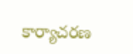కార్యాచరణ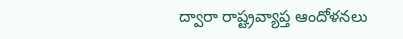ద్వారా రాష్ట్రవ్యాప్త ఆందోళనలు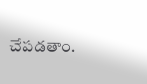చేపడతాం.